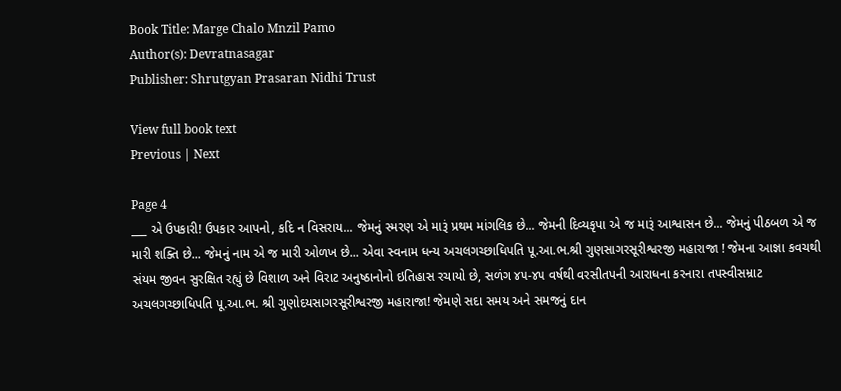Book Title: Marge Chalo Mnzil Pamo
Author(s): Devratnasagar
Publisher: Shrutgyan Prasaran Nidhi Trust

View full book text
Previous | Next

Page 4
___ એ ઉપકારી! ઉપકાર આપનો, કદિ ન વિસરાય... જેમનું સ્મરણ એ મારૂં પ્રથમ માંગલિક છે... જેમની દિવ્યકૃપા એ જ મારૂં આશ્વાસન છે... જેમનું પીઠબળ એ જ મારી શક્તિ છે... જેમનું નામ એ જ મારી ઓળખ છે... એવા સ્વનામ ધન્ય અચલગચ્છાધિપતિ પૂ.આ.ભ.શ્રી ગુણસાગરસૂરીશ્વરજી મહારાજા ! જેમના આજ્ઞા કવચથી સંયમ જીવન સુરક્ષિત રહ્યું છે વિશાળ અને વિરાટ અનુષ્ઠાનોનો ઇતિહાસ રચાયો છે, સળંગ ૪૫-૪૫ વર્ષથી વરસીતપની આરાધના કરનારા તપસ્વીસમ્રાટ અચલગચ્છાધિપતિ પૂ.આ.ભ. શ્રી ગુણોદયસાગરસૂરીશ્વરજી મહારાજા! જેમણે સદા સમય અને સમજનું દાન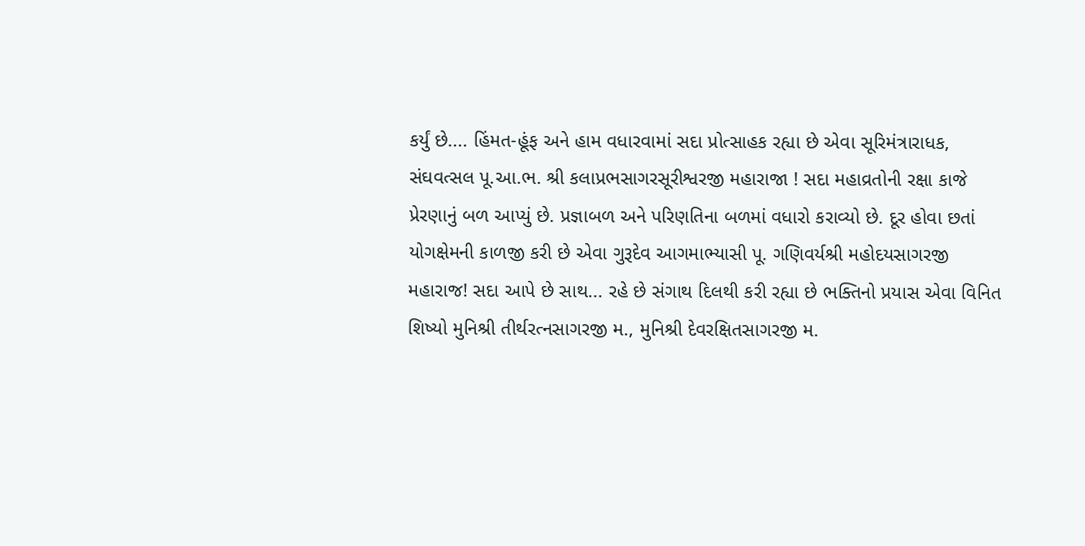કર્યું છે.... હિંમત-હૂંફ અને હામ વધારવામાં સદા પ્રોત્સાહક રહ્યા છે એવા સૂરિમંત્રારાધક, સંઘવત્સલ પૂ.આ.ભ. શ્રી કલાપ્રભસાગરસૂરીશ્વરજી મહારાજા ! સદા મહાવ્રતોની રક્ષા કાજે પ્રેરણાનું બળ આપ્યું છે. પ્રજ્ઞાબળ અને પરિણતિના બળમાં વધારો કરાવ્યો છે. દૂર હોવા છતાં યોગક્ષેમની કાળજી કરી છે એવા ગુરૂદેવ આગમાભ્યાસી પૂ. ગણિવર્યશ્રી મહોદયસાગરજી મહારાજ! સદા આપે છે સાથ... રહે છે સંગાથ દિલથી કરી રહ્યા છે ભક્તિનો પ્રયાસ એવા વિનિત શિષ્યો મુનિશ્રી તીર્થરત્નસાગરજી મ., મુનિશ્રી દેવરક્ષિતસાગરજી મ.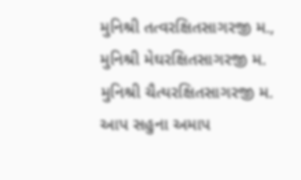મુનિશ્રી તત્વરક્ષિતસાગરજી મ., મુનિશ્રી મેઘરક્ષિતસાગરજી મ. મુનિશ્રી ચૈત્યરક્ષિતસાગરજી મ. આપ સહુના અમાપ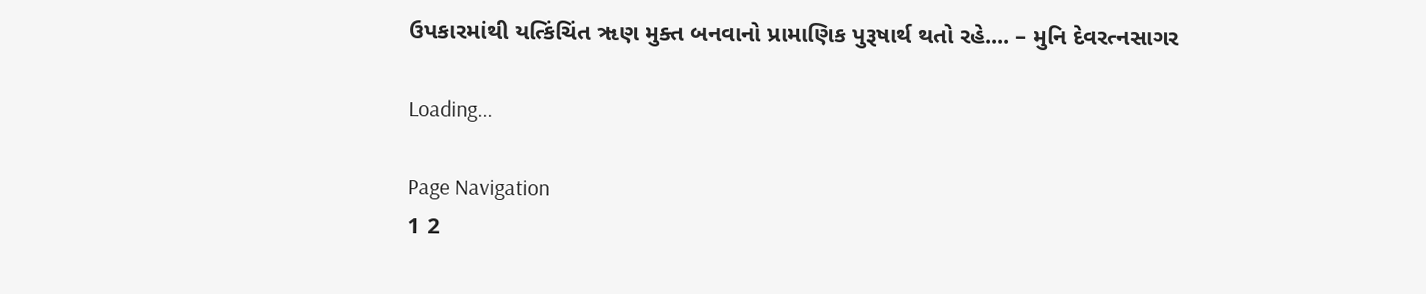ઉપકારમાંથી યત્કિંચિંત ૠણ મુક્ત બનવાનો પ્રામાણિક પુરૂષાર્થ થતો રહે.... – મુનિ દેવરત્નસાગર

Loading...

Page Navigation
1 2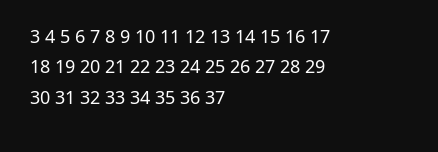3 4 5 6 7 8 9 10 11 12 13 14 15 16 17 18 19 20 21 22 23 24 25 26 27 28 29 30 31 32 33 34 35 36 37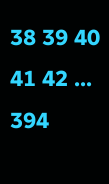38 39 40 41 42 ... 394